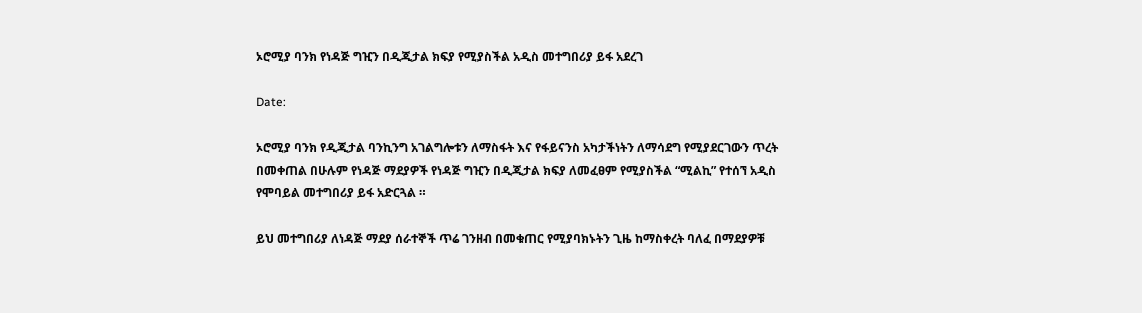ኦሮሚያ ባንክ የነዳጅ ግዢን በዲጂታል ክፍያ የሚያስችል አዲስ መተግበሪያ ይፋ አደረገ

Date:

ኦሮሚያ ባንክ የዲጂታል ባንኪንግ አገልግሎቱን ለማስፋት እና የፋይናንስ አካታችነትን ለማሳደግ የሚያደርገውን ጥረት በመቀጠል በሁሉም የነዳጅ ማደያዎች የነዳጅ ግዢን በዲጂታል ክፍያ ለመፈፀም የሚያስችል “ሚልኪ” የተሰኘ አዲስ የሞባይል መተግበሪያ ይፋ አድርጓል ።

ይህ መተግበሪያ ለነዳጅ ማደያ ሰራተኞች ጥሬ ገንዘብ በመቁጠር የሚያባክኑትን ጊዜ ከማስቀረት ባለፈ በማደያዎቹ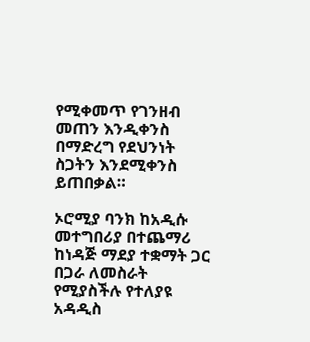የሚቀመጥ የገንዘብ መጠን እንዲቀንስ በማድረግ የደህንነት ስጋትን እንደሚቀንስ ይጠበቃል።

ኦሮሚያ ባንክ ከአዲሱ መተግበሪያ በተጨማሪ ከነዳጅ ማደያ ተቋማት ጋር በጋራ ለመስራት የሚያስችሉ የተለያዩ አዳዲስ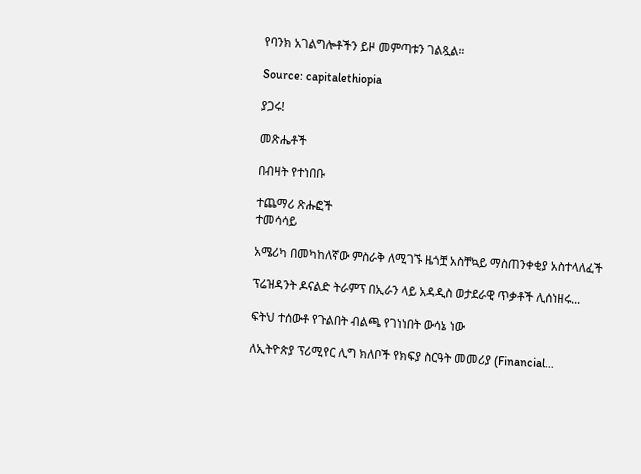የባንክ አገልግሎቶችን ይዞ መምጣቱን ገልጿል።

Source: capitalethiopia

ያጋሩ!

መጽሔቶች

በብዛት የተነበቡ

ተጨማሪ ጽሑፎች
ተመሳሳይ

አሜሪካ በመካከለኛው ምስራቅ ለሚገኙ ዜጎቿ አስቸኳይ ማስጠንቀቂያ አስተላለፈች

ፕሬዝዳንት ዶናልድ ትራምፕ በኢራን ላይ አዳዲስ ወታደራዊ ጥቃቶች ሊሰነዘሩ...

ፍትህ ተሰውቶ የጉልበት ብልጫ የገነነበት ውሳኔ ነው

ለኢትዮጵያ ፕሪሚየር ሊግ ክለቦች የክፍያ ስርዓት መመሪያ (Financial...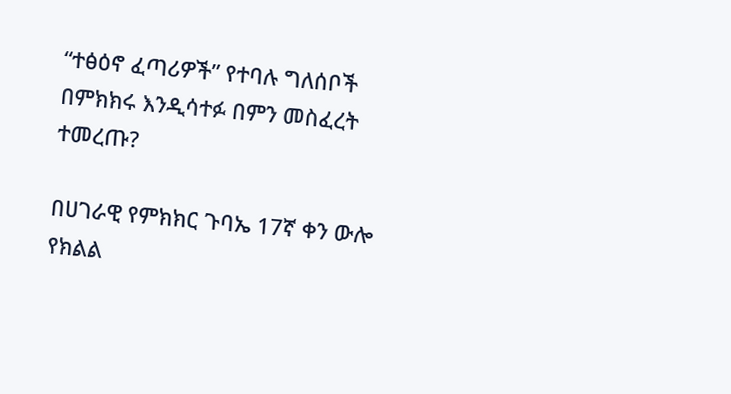“ተፅዕኖ ፈጣሪዎች” የተባሉ ግለሰቦች በምክክሩ እንዲሳተፉ በምን መስፈረት ተመረጡ?

በሀገራዊ የምክክር ጉባኤ 17ኛ ቀን ውሎ የክልል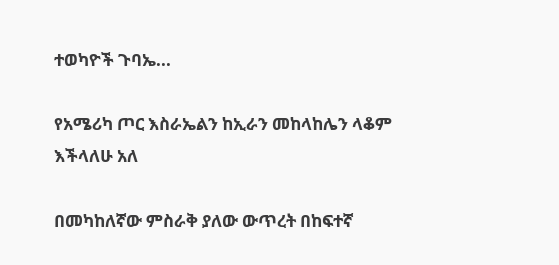ተወካዮች ጉባኤ...

የአሜሪካ ጦር እስራኤልን ከኢራን መከላከሌን ላቆም እችላለሁ አለ

በመካከለኛው ምስራቅ ያለው ውጥረት በከፍተኛ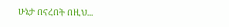ሁኔታ በናረበት በዚህ...